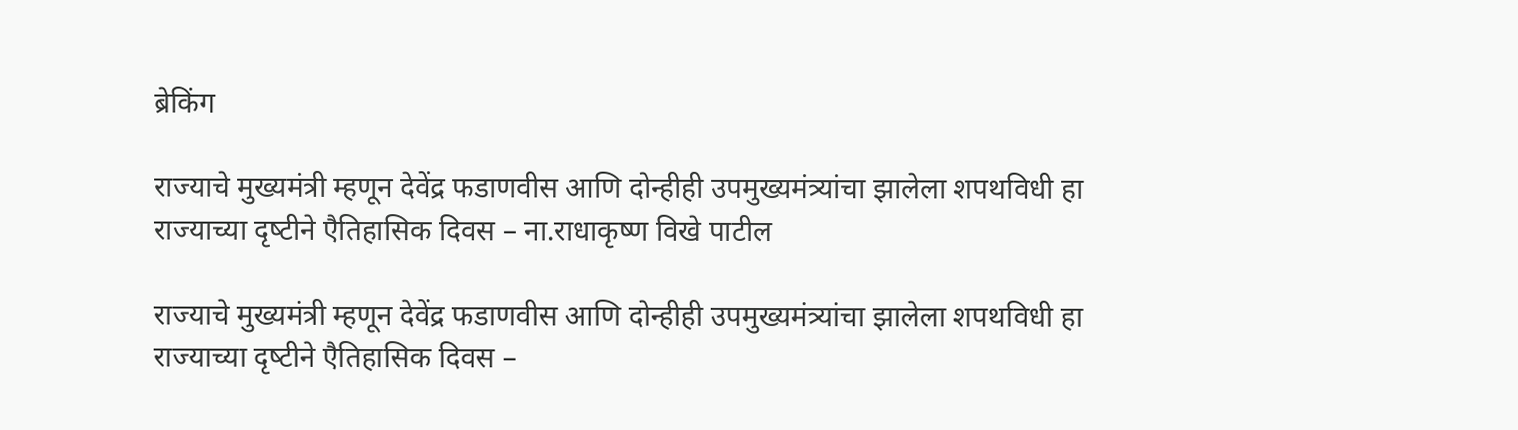ब्रेकिंग

राज्‍याचे मुख्‍यमंत्री म्‍हणून देवेंद्र फडाणवीस आणि दोन्‍हीही उपमुख्‍यमंत्र्यांचा झालेला शपथविधी हा राज्‍याच्‍या दृष्‍टीने एैतिहासिक दिवस – ना.राधाकृष्‍ण विखे पाटील

राज्‍याचे मुख्‍यमंत्री म्‍हणून देवेंद्र फडाणवीस आणि दोन्‍हीही उपमुख्‍यमंत्र्यांचा झालेला शपथविधी हा राज्‍याच्‍या दृष्‍टीने एैतिहासिक दिवस –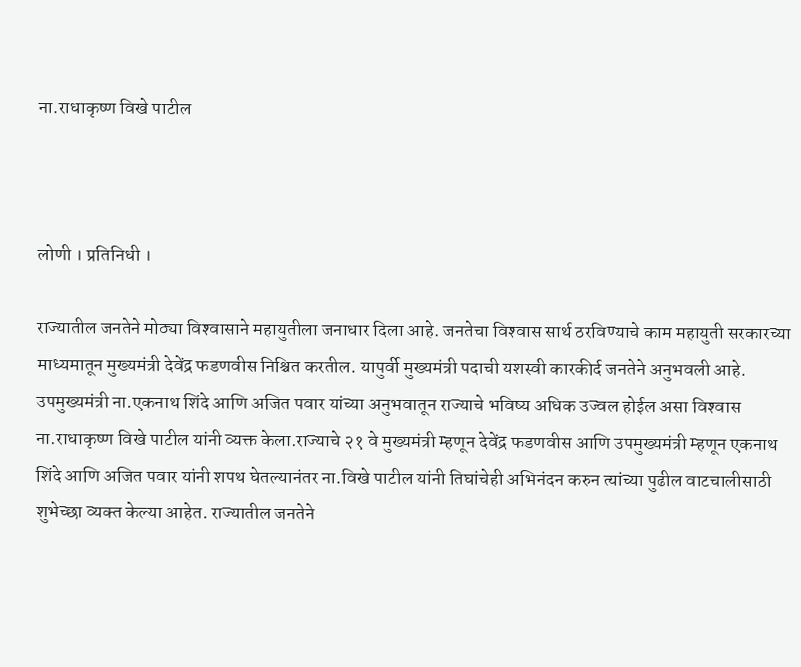ना.राधाकृष्‍ण विखे पाटील



लोणी । प्रतिनिधी ।

राज्‍यातील जनतेने मोठ्या विश्‍वासाने महायुतीला जनाधार दिला आहे. जनतेचा विश्‍वास सार्थ ठरविण्‍याचे काम महायुती सरकारच्‍या माध्‍यमातून मुख्‍यमंत्री देवेंद्र फडणवीस निश्चित करतील. यापुर्वी मुख्‍यमंत्री पदाची यशस्‍वी कारकीर्द जनतेने अ‍नुभवली आहे. उपमुख्‍यमंत्री ना.एकनाथ शिंदे आणि अजित पवार यांच्‍या अनुभवातून राज्‍याचे भविष्‍य अधिक उज्‍वल होईल असा विश्‍वास ना.राधाकृष्‍ण विखे पाटील यांनी व्‍यक्त केला.राज्‍याचे २१ वे मुख्‍यमंत्री म्‍हणून देवेंद्र फडणवीस आणि उपमुख्‍यमंत्री म्‍हणून एकनाथ शिंदे आणि अजित पवार यांनी शपथ घेतल्‍यानंतर ना.विखे पाटील यांनी तिघांचेही अभिनंदन करुन त्‍यांच्‍या पुढील वाटचालीसाठी शुभेच्‍छा व्‍यक्‍त केल्‍या आहेत. राज्‍यातील जनतेने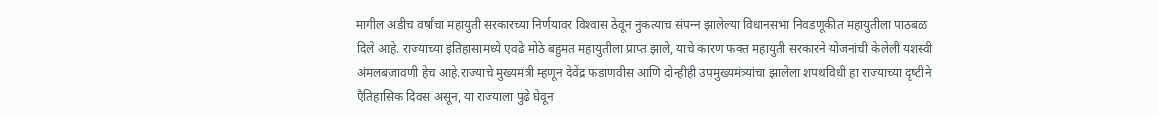मागील अडीच वर्षांचा महायुती सरकारच्‍या निर्णयावर विश्‍वास ठेवून नुकत्‍याच संपन्‍न झालेल्‍या विधानसभा निवडणूकीत महायुतीला पाठबळ दिले आहे. राज्‍याच्‍या इतिहासामध्‍ये एवढे मोठे बहुमत महायुतीला प्राप्‍त झाले, याचे कारण फक्‍त महायुती सरकारने योजनांची केलेली यशस्‍वी अंमलबजावणी हेच आहे.राज्‍याचे मुख्‍यमंत्री म्‍हणून देवेंद्र फडाणवीस आणि दोन्‍हीही उपमुख्‍यमंत्र्यांचा झालेला शपथविधी हा राज्‍याच्‍या दृष्‍टीने एैतिहासिक दिवस असून, या राज्‍याला पुढे घेवून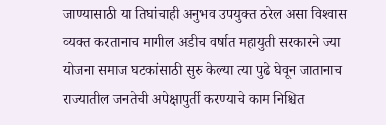जाण्‍यासाठी या तिघांचाही अनुभव उपयुक्‍त ठरेल असा विश्‍वास व्‍यक्‍त करतानाच मागील अडीच वर्षात महायुती सरकारने ज्‍या योजना समाज घटकांसाठी सुरु केल्‍या त्‍या पुढे घेवून जातानाच राज्‍यातील जनतेची अपेक्षापुर्ती करण्‍याचे काम निश्चित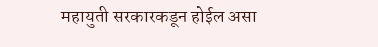महायुती सरकारकडून होईल असा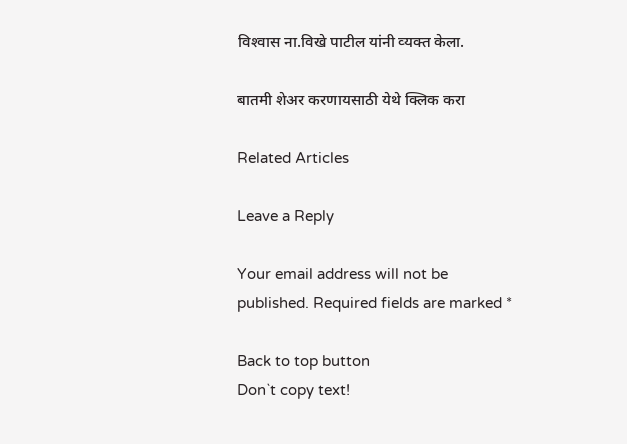विश्‍वास ना.विखे पाटील यांनी व्‍यक्‍त केला.

बातमी शेअर करणायसाठी येथे क्लिक करा

Related Articles

Leave a Reply

Your email address will not be published. Required fields are marked *

Back to top button
Don`t copy text!